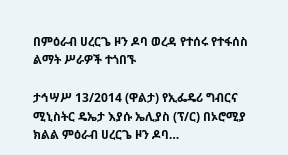በምዕራብ ሀረርጌ ዞን ዶባ ወረዳ የተሰሩ የተፋሰስ ልማት ሥራዎች ተጎበኙ

ታኅሣሥ 13/2014 (ዋልታ) የኢፌዴሪ ግብርና ሚኒስትር ዴኤታ እያሱ ኤሊያስ (ፕ/ር) በኦሮሚያ ክልል ምዕራብ ሀረርጌ ዞን ዶባ…